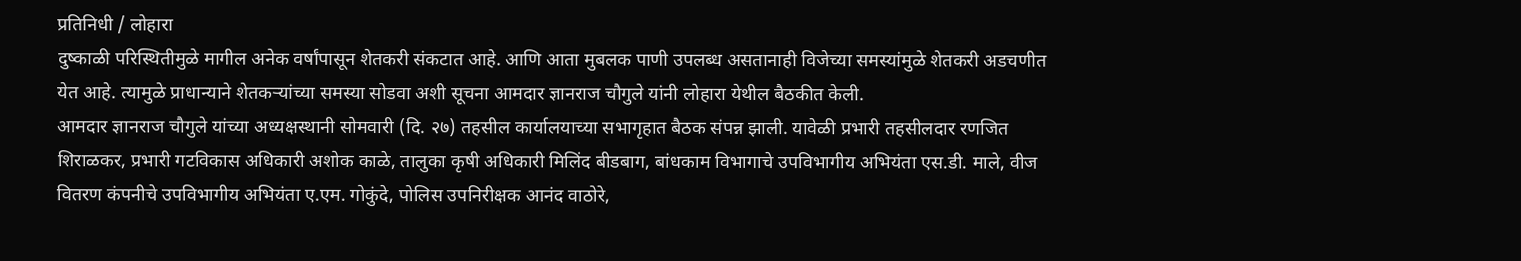प्रतिनिधी / लोहारा
दुष्काळी परिस्थितीमुळे मागील अनेक वर्षांपासून शेतकरी संकटात आहे. आणि आता मुबलक पाणी उपलब्ध असतानाही विजेच्या समस्यांमुळे शेतकरी अडचणीत येत आहे. त्यामुळे प्राधान्याने शेतकऱ्यांच्या समस्या सोडवा अशी सूचना आमदार ज्ञानराज चौगुले यांनी लोहारा येथील बैठकीत केली.
आमदार ज्ञानराज चौगुले यांच्या अध्यक्षस्थानी सोमवारी (दि. २७) तहसील कार्यालयाच्या सभागृहात बैठक संपन्न झाली. यावेळी प्रभारी तहसीलदार रणजित शिराळकर, प्रभारी गटविकास अधिकारी अशोक काळे, तालुका कृषी अधिकारी मिलिंद बीडबाग, बांधकाम विभागाचे उपविभागीय अभियंता एस.डी. माले, वीज वितरण कंपनीचे उपविभागीय अभियंता ए.एम. गोकुंदे, पोलिस उपनिरीक्षक आनंद वाठोरे,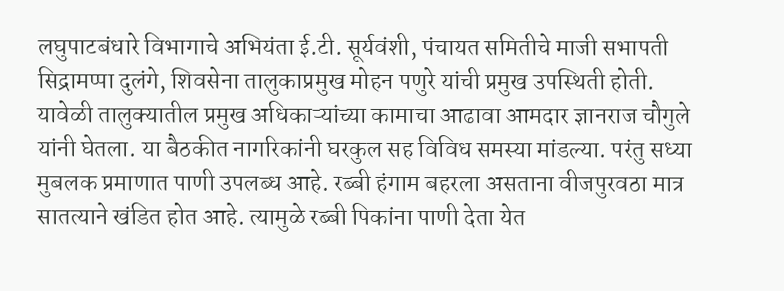लघुपाटबंधारे विभागाचे अभियंता ई.टी. सूर्यवंशी, पंचायत समितीचे माजी सभापती सिद्रामप्पा दुलंगे, शिवसेना तालुकाप्रमुख मोहन पणुरे यांची प्रमुख उपस्थिती होती.
यावेळी तालुक्यातील प्रमुख अधिकाऱ्यांच्या कामाचा आढावा आमदार ज्ञानराज चौगुले यांनी घेतला. या बैठकीत नागरिकांनी घरकुल सह विविध समस्या मांडल्या. परंतु सध्या मुबलक प्रमाणात पाणी उपलब्ध आहे. रब्बी हंगाम बहरला असताना वीजपुरवठा मात्र सातत्याने खंडित होत आहे. त्यामुळे रब्बी पिकांना पाणी देता येत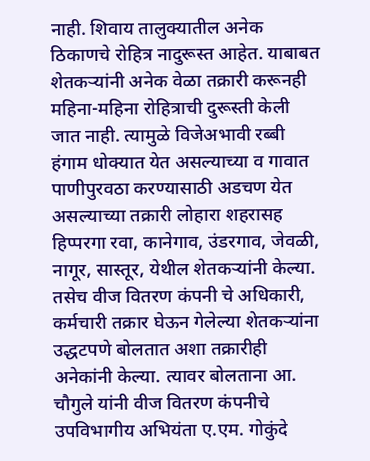नाही. शिवाय तालुक्यातील अनेक ठिकाणचे रोहित्र नादुरूस्त आहेत. याबाबत शेतकऱ्यांनी अनेक वेळा तक्रारी करूनही महिना-महिना रोहित्राची दुरूस्ती केली जात नाही. त्यामुळे विजेअभावी रब्बी हंगाम धोक्यात येत असल्याच्या व गावात पाणीपुरवठा करण्यासाठी अडचण येत असल्याच्या तक्रारी लोहारा शहरासह हिप्परगा रवा, कानेगाव, उंडरगाव, जेवळी, नागूर, सास्तूर, येथील शेतकऱ्यांनी केल्या. तसेच वीज वितरण कंपनी चे अधिकारी, कर्मचारी तक्रार घेऊन गेलेल्या शेतकऱ्यांना उद्धटपणे बोलतात अशा तक्रारीही अनेकांनी केल्या. त्यावर बोलताना आ. चौगुले यांनी वीज वितरण कंपनीचे उपविभागीय अभियंता ए.एम. गोकुंदे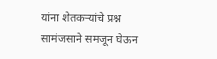यांना शेतकऱ्यांचे प्रश्न सामंजसाने समजून घेऊन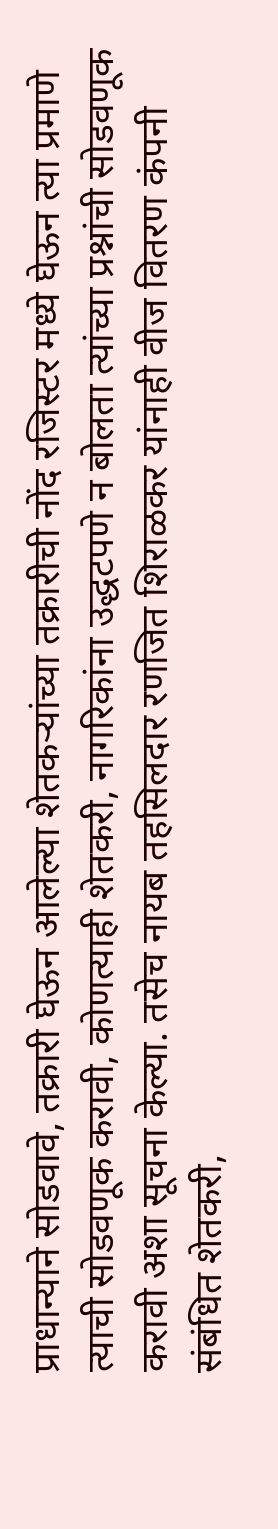प्राधान्याने सोडवावे, तक्रारी घेऊन आलेल्या शेतकऱ्यांच्या तक्रारीची नोंद रजिस्टर मध्ये घेऊन त्या प्रमाणे त्याची सोडवणूक करावी, कोणत्याही शेतकरी, नागरिकांना उद्धटपणे न बोलता त्यांच्या प्रश्नांची सोडवणूक करावी अशा सूचना केल्या. तसेच नायब तहसिलदार रणजित शिराळकर यांनाही वीज वितरण कंपनी संबंधित शेतकरी,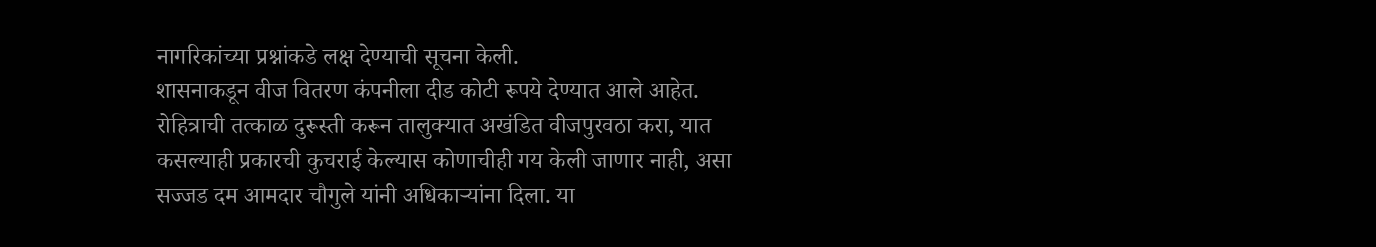नागरिकांच्या प्रश्नांकडे लक्ष देण्याची सूचना केली.
शासनाकडून वीज वितरण कंपनीला दीड कोटी रूपये देण्यात आले आहेत. रोहित्राची तत्काळ दुरूस्ती करून तालुक्यात अखंडित वीजपुरवठा करा, यात कसल्याही प्रकारची कुचराई केल्यास कोणाचीही गय केली जाणार नाही, असा सज्जड दम आमदार चौगुले यांनी अधिकाऱ्यांना दिला. या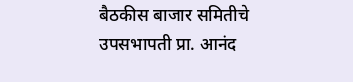बैठकीस बाजार समितीचे उपसभापती प्रा. आनंद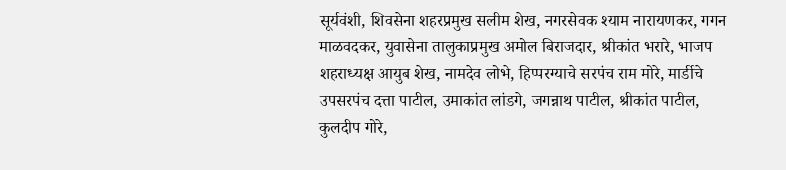सूर्यवंशी, शिवसेना शहरप्रमुख सलीम शेख, नगरसेवक श्याम नारायणकर, गगन माळवदकर, युवासेना तालुकाप्रमुख अमोल बिराजदार, श्रीकांत भरारे, भाजप शहराध्यक्ष आयुब शेख, नामदेव लोभे, हिप्परग्याचे सरपंच राम मोरे, मार्डीचे उपसरपंच दत्ता पाटील, उमाकांत लांडगे, जगन्नाथ पाटील, श्रीकांत पाटील, कुलदीप गोरे,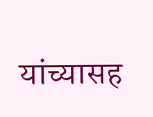यांच्यासह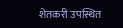शेतकरी उपस्थित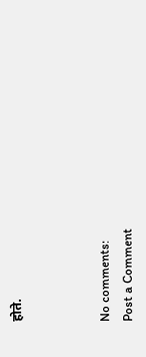होते.



No comments:
Post a Comment